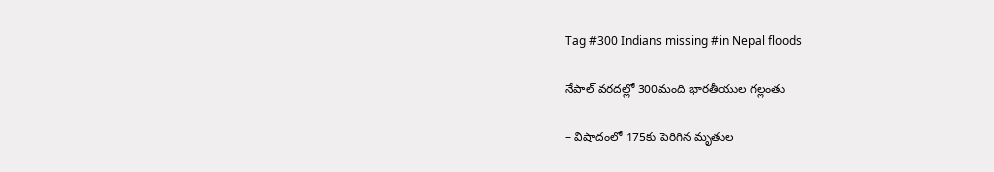Tag #300 Indians missing #in Nepal floods

నేపాల్‌ ‌వరదల్లో 300మంది భారతీయుల గల్లంతు

– విషాదంలో 175కు పెరిగిన మృతుల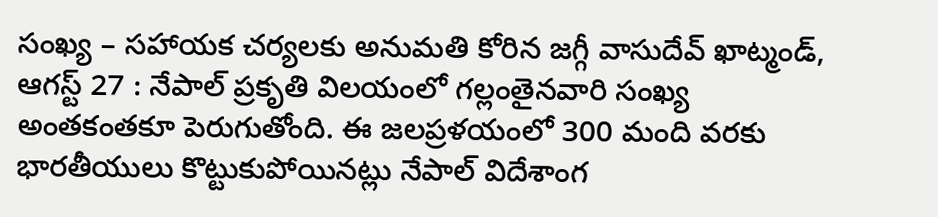సంఖ్య – సహాయక చర్యలకు అనుమతి కోరిన జగ్గీ వాసుదేవ్‌ ‌ఖాట్మండ్‌, ఆగస్ట్ 27 : నేపాల్‌ ‌ప్రకృతి విలయంలో గల్లంతైనవారి సంఖ్య అంతకంతకూ పెరుగుతోంది. ఈ జలప్రళయంలో 300 మంది వరకు భారతీయులు కొట్టుకుపోయినట్లు నేపాల్‌ ‌విదేశాంగ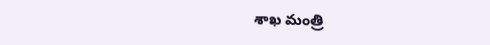శాఖ మంత్రి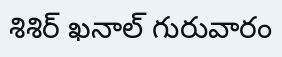శిశిర్‌ ‌ఖనాల్‌ ‌గురువారం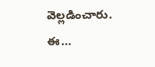వెల్లడించారు. ఈ…